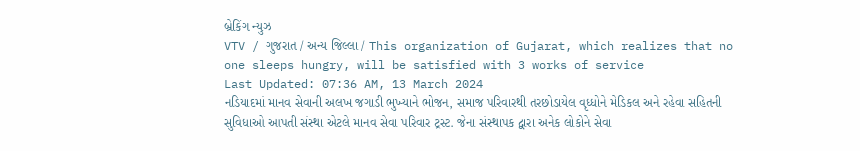બ્રેકિંગ ન્યુઝ
VTV / ગુજરાત / અન્ય જિલ્લા / This organization of Gujarat, which realizes that no one sleeps hungry, will be satisfied with 3 works of service
Last Updated: 07:36 AM, 13 March 2024
નડિયાદમાં માનવ સેવાની અલખ જગાડી ભુખ્યાને ભોજન, સમાજ પરિવારથી તરછોડાયેલ વૃધ્ધોને મેડિકલ અને રહેવા સહિતની સુવિધાઓ આપતી સંસ્થા એટલે માનવ સેવા પરિવાર ટ્રસ્ટ. જેના સંસ્થાપક દ્વારા અનેક લોકોને સેવા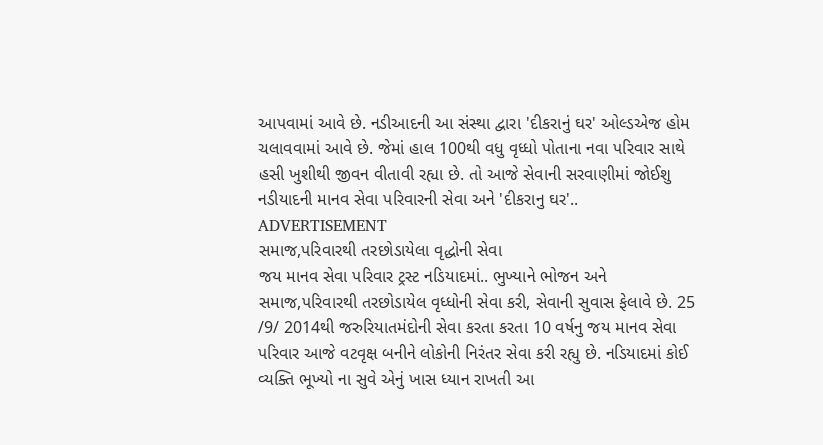આપવામાં આવે છે. નડીઆદની આ સંસ્થા દ્વારા 'દીકરાનું ઘર' ઓલ્ડએજ હોમ ચલાવવામાં આવે છે. જેમાં હાલ 100થી વધુ વૃધ્ધો પોતાના નવા પરિવાર સાથે હસી ખુશીથી જીવન વીતાવી રહ્યા છે. તો આજે સેવાની સરવાણીમાં જોઈશુ નડીયાદની માનવ સેવા પરિવારની સેવા અને 'દીકરાનુ ઘર'..
ADVERTISEMENT
સમાજ,પરિવારથી તરછોડાયેલા વૃદ્ધોની સેવા
જય માનવ સેવા પરિવાર ટ્રસ્ટ નડિયાદમાં.. ભુખ્યાને ભોજન અને સમાજ,પરિવારથી તરછોડાયેલ વૃધ્ધોની સેવા કરી, સેવાની સુવાસ ફેલાવે છે. 25 /9/ 2014થી જરુરિયાતમંદોની સેવા કરતા કરતા 10 વર્ષનુ જય માનવ સેવા પરિવાર આજે વટવૃક્ષ બનીને લોકોની નિરંતર સેવા કરી રહ્યુ છે. નડિયાદમાં કોઈ વ્યક્તિ ભૂખ્યો ના સુવે એનું ખાસ ધ્યાન રાખતી આ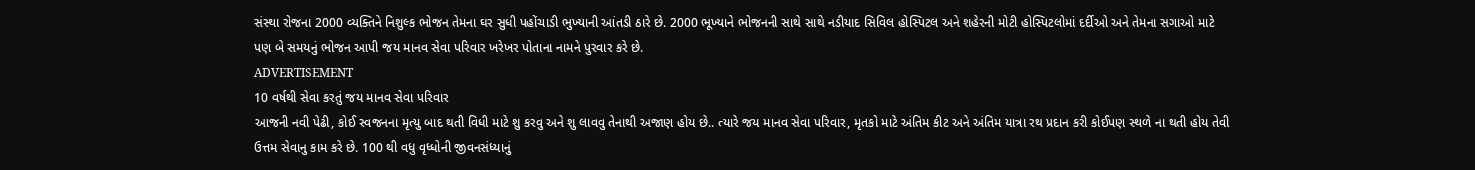સંસ્થા રોજના 2000 વ્યક્તિને નિશુલ્ક ભોજન તેમના ઘર સુધી પહોંચાડી ભુખ્યાની આંતડી ઠારે છે. 2000 ભૂખ્યાને ભોજનની સાથે સાથે નડીયાદ સિવિલ હોસ્પિટલ અને શહેરની મોટી હોસ્પિટલોમાં દર્દીઓ અને તેમના સગાઓ માટે પણ બે સમયનું ભોજન આપી જય માનવ સેવા પરિવાર ખરેખર પોતાના નામને પુરવાર કરે છે.
ADVERTISEMENT
10 વર્ષથી સેવા કરતું જય માનવ સેવા પરિવાર
આજની નવી પેઢી, કોઈ સ્વજનના મૃત્યુ બાદ થતી વિધી માટે શુ કરવુ અને શુ લાવવુ તેનાથી અજાણ હોય છે.. ત્યારે જય માનવ સેવા પરિવાર, મૃતકો માટે અંતિમ કીટ અને અંતિમ યાત્રા રથ પ્રદાન કરી કોઈપણ સ્થળે ના થતી હોય તેવી ઉત્તમ સેવાનુ કામ કરે છે. 100 થી વધુ વૃધ્ધોની જીવનસંધ્યાનું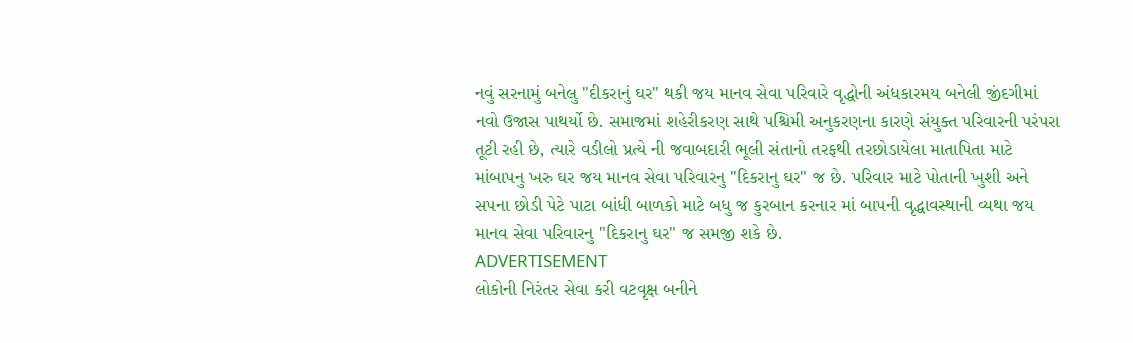નવું સરનામું બનેલુ "દીકરાનું ઘર" થકી જય માનવ સેવા પરિવારે વૃદ્ધોની અંધકારમય બનેલી જીંદગીમાં નવો ઉજાસ પાથર્યો છે. સમાજમાં શહેરીકરણ સાથે પશ્ચિમી અનુકરણના કારણે સંયુક્ત પરિવારની પરંપરા તૂટી રહી છે, ત્યારે વડીલો પ્રત્યે ની જવાબદારી ભૂલી સંતાનો તરફથી તરછોડાયેલા માતાપિતા માટે માંબાપનુ ખરુ ઘર જય માનવ સેવા પરિવારનુ "દિકરાનુ ઘર" જ છે. પરિવાર માટે પોતાની ખુશી અને સપના છોડી પેટે પાટા બાંધી બાળકો માટે બધુ જ કુરબાન કરનાર માં બાપની વૃદ્ધાવસ્થાની વ્યથા જય માનવ સેવા પરિવારનુ "દિકરાનુ ઘર" જ સમજી શકે છે.
ADVERTISEMENT
લોકોની નિરંતર સેવા કરી વટવૃક્ષ બનીને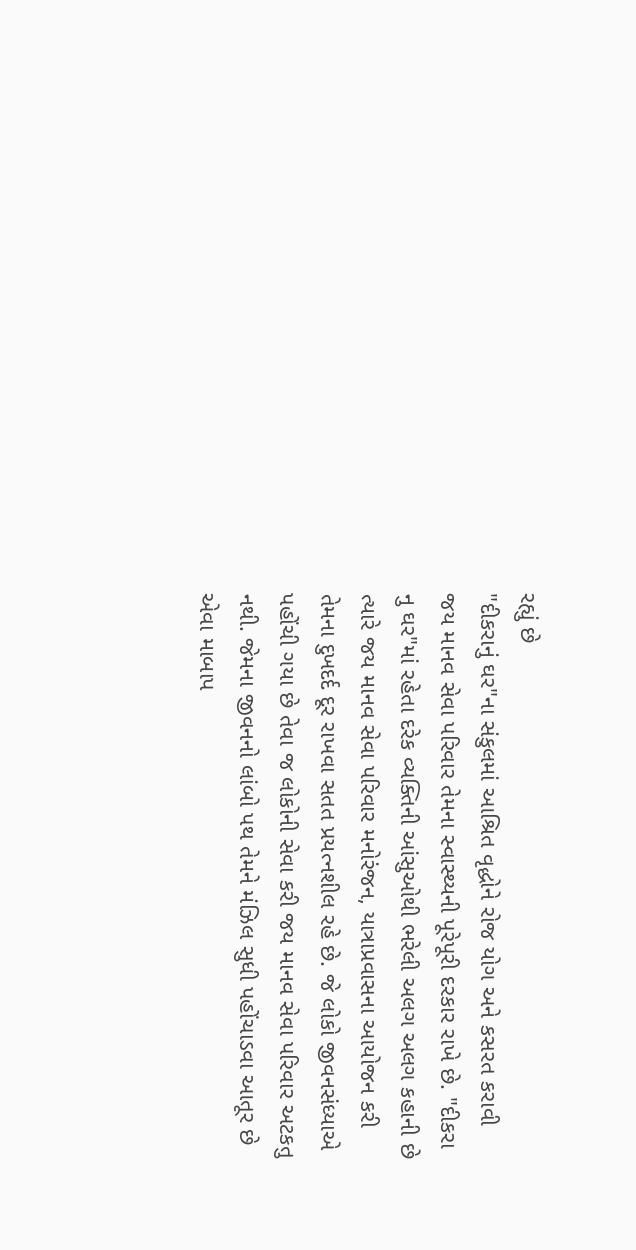રહ્યું છે
"દીકરાનું ઘર"ના સંકુલમાં આશ્રિત વૃદ્ધોને રોજ યોગ અને કસરત કરાવી જય માનવ સેવા પરિવાર તેમના સ્વાસ્થ્યની પૂરેપૂરી દરકાર રાખે છે. "દીકરા નુ ઘર"માં રહેતા દરેક વ્યક્તિની આંસુઓથી ભરેલી અલગ અલગ કહાની છે ત્યારે જય માનવ સેવા પરિવાર મનોરંજન, યાત્રાપ્રવાસના આયોજન કરી તેમના દુખદર્દ દૂર રાખવા સતત પ્રયત્નશીલ રહે છે. જે લોકો જીવનસંધ્યાએ પહોંચી ગયા છે તેવા જ લોકોની સેવા કરી જય માનવ સેવા પરિવાર અટકતુ નથી. જેમના જીવનનો લાંબો પથ તેમને મંઝિલ સુધી પહોંચાડવા આતૂર છે એવા માબાપ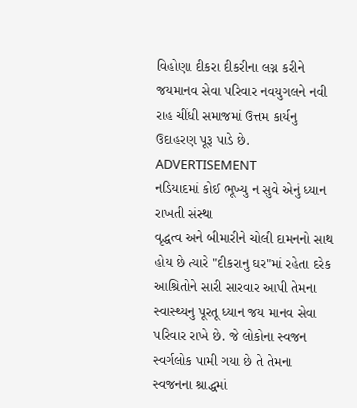વિહોણા દીકરા દીકરીના લગ્ન કરીને જયમાનવ સેવા પરિવાર નવયુગલને નવી રાહ ચીંધી સમાજમાં ઉત્તમ કાર્યનુ ઉદાહરણ પૂરૂ પાડે છે.
ADVERTISEMENT
નડિયાદમાં કોઈ ભૂખ્યુ ન સુવે એનું ધ્યાન રાખતી સંસ્થા
વૃદ્ધત્વ અને બીમારીને ચોલી દામનનો સાથ હોય છે ત્યારે "દીકરાનુ ઘર"માં રહેતા દરેક આશ્રિતોને સારી સારવાર આપી તેમના સ્વાસ્થ્યનુ પૂરતૂ ધ્યાન જય માનવ સેવા પરિવાર રાખે છે. જે લોકોના સ્વજન સ્વર્ગલોક પામી ગયા છે તે તેમના સ્વજનના શ્રાદ્ધમાં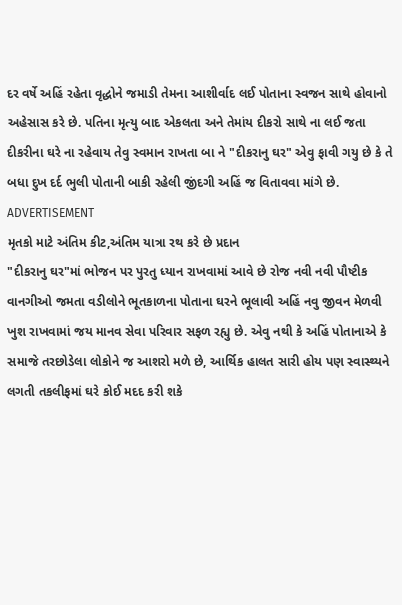દર વર્ષે અહિં રહેતા વૃદ્ધોને જમાડી તેમના આશીર્વાદ લઈ પોતાના સ્વજન સાથે હોવાનો અહેસાસ કરે છે. પતિના મૃત્યુ બાદ એકલતા અને તેમાંય દીકરો સાથે ના લઈ જતા દીકરીના ઘરે ના રહેવાય તેવુ સ્વમાન રાખતા બા ને "દીકરાનુ ઘર" એવુ ફાવી ગયુ છે કે તે બધા દુખ દર્દ ભુલી પોતાની બાકી રહેલી જીંદગી અહિં જ વિતાવવા માંગે છે.
ADVERTISEMENT
મૃતકો માટે અંતિમ કીટ,અંતિમ યાત્રા રથ કરે છે પ્રદાન
"દીકરાનુ ઘર"માં ભોજન પર પુરતુ ધ્યાન રાખવામાં આવે છે રોજ નવી નવી પૌષ્ટીક વાનગીઓ જમતા વડીલોને ભૂતકાળના પોતાના ઘરને ભૂલાવી અહિં નવુ જીવન મેળવી ખુશ રાખવામાં જય માનવ સેવા પરિવાર સફળ રહ્યુ છે. એવુ નથી કે અહિં પોતાનાએ કે સમાજે તરછોડેલા લોકોને જ આશરો મળે છે, આર્થિક હાલત સારી હોય પણ સ્વાસ્થ્યને લગતી તકલીફમાં ઘરે કોઈ મદદ કરી શકે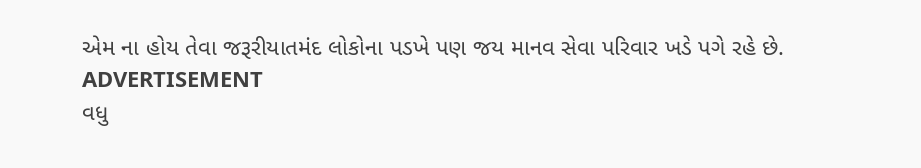એમ ના હોય તેવા જરૂરીયાતમંદ લોકોના પડખે પણ જય માનવ સેવા પરિવાર ખડે પગે રહે છે.
ADVERTISEMENT
વધુ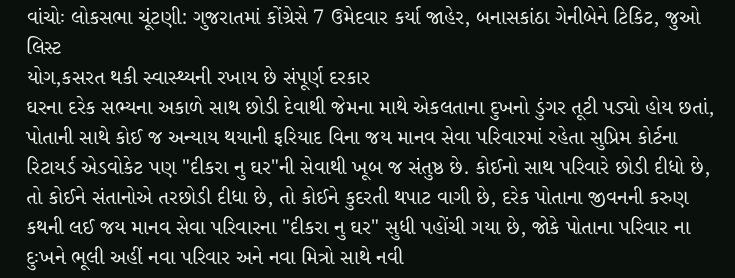વાંચોઃ લોકસભા ચૂંટણી: ગુજરાતમાં કોંગ્રેસે 7 ઉમેદવાર કર્યા જાહેર, બનાસકાંઠા ગેનીબેને ટિકિટ, જુઓ લિસ્ટ
યોગ,કસરત થકી સ્વાસ્થ્યની રખાય છે સંપૂર્ણ દરકાર
ઘરના દરેક સભ્યના અકાળે સાથ છોડી દેવાથી જેમના માથે એકલતાના દુખનો ડુંગર તૂટી પડ્યો હોય છતાં, પોતાની સાથે કોઈ જ અન્યાય થયાની ફરિયાદ વિના જય માનવ સેવા પરિવારમાં રહેતા સુપ્રિમ કોર્ટના રિટાયર્ડ એડવોકેટ પણ "દીકરા નુ ઘર"ની સેવાથી ખૂબ જ સંતુષ્ઠ છે. કોઈનો સાથ પરિવારે છોડી દીધો છે, તો કોઈને સંતાનોએ તરછોડી દીધા છે, તો કોઈને કુદરતી થપાટ વાગી છે, દરેક પોતાના જીવનની કરુણ કથની લઈ જય માનવ સેવા પરિવારના "દીકરા નુ ઘર" સુધી પહોંચી ગયા છે, જોકે પોતાના પરિવાર ના દુઃખને ભૂલી અહીં નવા પરિવાર અને નવા મિત્રો સાથે નવી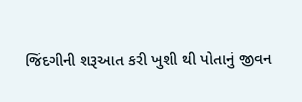જિંદગીની શરૂઆત કરી ખુશી થી પોતાનું જીવન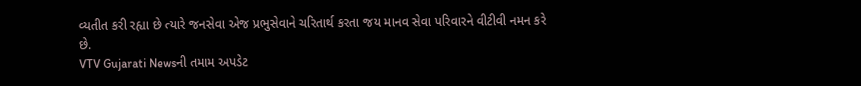વ્યતીત કરી રહ્યા છે ત્યારે જનસેવા એજ પ્રભુસેવાને ચરિતાર્થ કરતા જય માનવ સેવા પરિવારને વીટીવી નમન કરે છે.
VTV Gujarati Newsની તમામ અપડેટ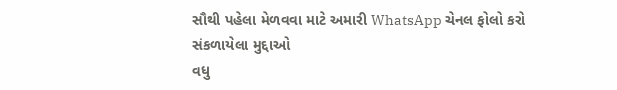સૌથી પહેલા મેળવવા માટે અમારી WhatsApp ચેનલ ફોલો કરો
સંકળાયેલા મુદ્દાઓ
વધુ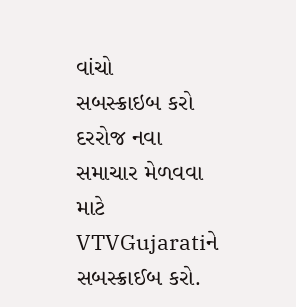વાંચો
સબસ્ક્રાઇબ કરો
દરરોજ નવા સમાચાર મેળવવા માટે VTVGujaratiને સબસ્ક્રાઈબ કરો.